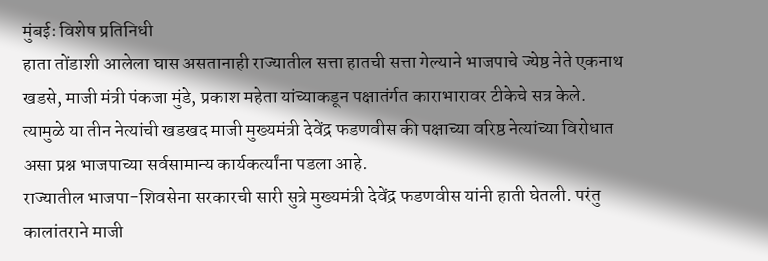मुंबईः विशेष प्रतिनिधी
हाता तोंडाशी आलेला घास असतानाही राज्यातील सत्ता हातची सत्ता गेल्याने भाजपाचे ज्येष्ठ नेते एकनाथ खडसे, माजी मंत्री पंकजा मुंडे, प्रकाश महेता यांच्याकडून पक्षातंर्गत काराभारावर टीकेचे सत्र केले. त्यामुळे या तीन नेत्यांची खडखद माजी मुख्यमंत्री देवेंद्र फडणवीस की पक्षाच्या वरिष्ठ नेत्यांच्या विरोधात असा प्रश्न भाजपाच्या सर्वसामान्य कार्यकर्त्यांना पडला आहे.
राज्यातील भाजपा-शिवसेना सरकारची सारी सुत्रे मुख्यमंत्री देवेंद्र फडणवीस यांनी हाती घेतली. परंतु कालांतराने माजी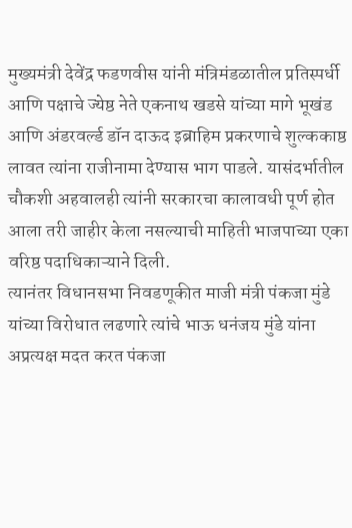मुख्यमंत्री देवेंद्र फडणवीस यांनी मंत्रिमंडळातील प्रतिस्पर्धी आणि पक्षाचे ज्येष्ठ नेते एकनाथ खडसे यांच्या मागे भूखंड आणि अंडरवर्ल्ड डॉन दाऊद इब्राहिम प्रकरणाचे शुल्ककाष्ठ लावत त्यांना राजीनामा देण्यास भाग पाडले. यासंदर्भातील चौकशी अहवालही त्यांनी सरकारचा कालावधी पूर्ण होत आला तरी जाहीर केला नसल्याची माहिती भाजपाच्या एका वरिष्ठ पदाधिकाऱ्याने दिली.
त्यानंतर विधानसभा निवडणूकीत माजी मंत्री पंकजा मुंडे यांच्या विरोधात लढणारे त्यांचे भाऊ धनंजय मुंडे यांना अप्रत्यक्ष मदत करत पंकजा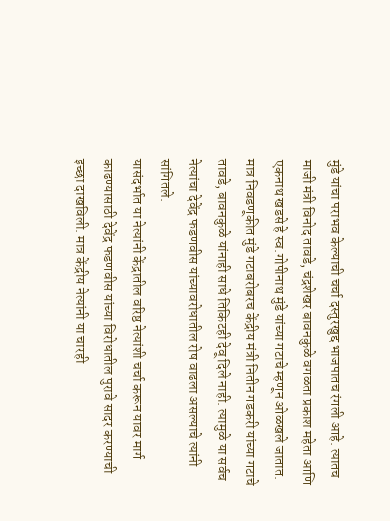मुंडे यांचा पराभव केल्याची चर्चा दस्तुरखुद्द भाजपातच रंगली आहे. त्यातच माजी मंत्री विनोद तावडे, चंद्रशेखर बावनकुळे वगळता प्रकाश महेता आणि एकनाथ खडसे हे स्व.गोपीनाथ मुंडे यांच्या गटाचे म्हणून ओळखले जातात. मात्र निवडणूकीत मुंडे गटाबरोबरच केंद्रीय मंत्री नितीन गडकरी यांच्या गटाचे तावडे, बावनकुळे यांनाही साधे तिकिटही देवू दिले नाही. त्यामुळे या सर्वच नेत्यांचा देवेंद्र फडणवीस यांच्यावरोधातील रोष वाढला असल्याचे त्यांनी सांगितले.
यासंदर्भात या नेत्यांनी केंद्रातील वरिष्ठ नेत्यांशी चर्चा करून यावर मार्ग काढण्यासाठी देवेंद्र फडणवीस यांच्या विरोधातील पुरावे सादर करण्याची इच्छा दाखविली. मात्र केंद्रीय नेत्यांनी या चारही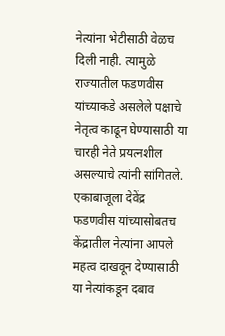नेत्यांना भेटीसाठी वेळच दिली नाही. त्यामुळे राज्यातील फडणवीस यांच्याकडे असलेले पक्षाचे नेतृत्व काढून घेण्यासाठी या चारही नेते प्रयत्नशील असल्याचे त्यांनी सांगितले.
एकाबाजूला देवेंद्र फडणवीस यांच्यासोबतच केंद्रातील नेत्यांना आपले महत्व दाखवून देण्यासाठी या नेत्यांकडून दबाव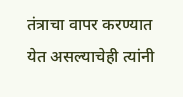तंत्राचा वापर करण्यात येत असल्याचेही त्यांनी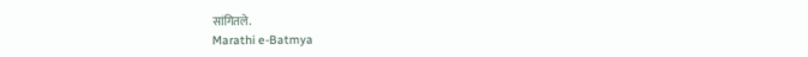सांगितले.
Marathi e-Batmya